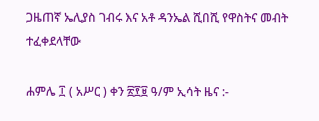ጋዜጠኛ ኤሊያስ ገብሩ እና አቶ ዳንኤል ሺበሺ የዋስትና መብት ተፈቀደላቸው

ሐምሌ ፲ ( አሥር ) ቀን ፳፻፱ ዓ/ም ኢሳት ዜና :-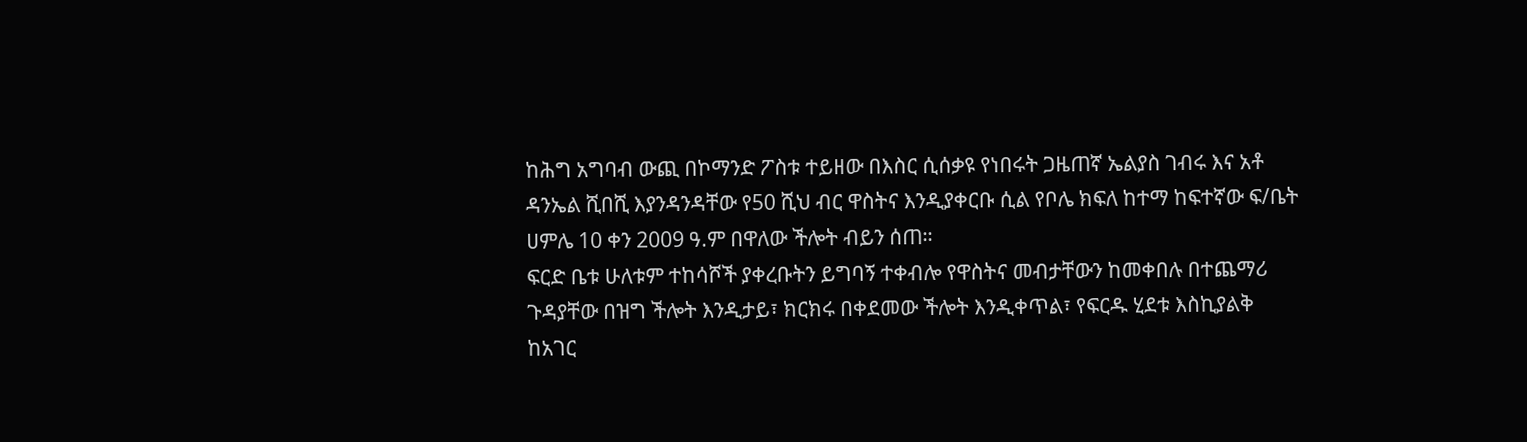ከሕግ አግባብ ውጪ በኮማንድ ፖስቱ ተይዘው በእስር ሲሰቃዩ የነበሩት ጋዜጠኛ ኤልያስ ገብሩ እና አቶ ዳንኤል ሺበሺ እያንዳንዳቸው የ50 ሺህ ብር ዋስትና እንዲያቀርቡ ሲል የቦሌ ክፍለ ከተማ ከፍተኛው ፍ/ቤት ሀምሌ 10 ቀን 2009 ዓ.ም በዋለው ችሎት ብይን ሰጠ።
ፍርድ ቤቱ ሁለቱም ተከሳሾች ያቀረቡትን ይግባኝ ተቀብሎ የዋስትና መብታቸውን ከመቀበሉ በተጨማሪ ጉዳያቸው በዝግ ችሎት እንዲታይ፣ ክርክሩ በቀደመው ችሎት እንዲቀጥል፣ የፍርዱ ሂደቱ እስኪያልቅ ከአገር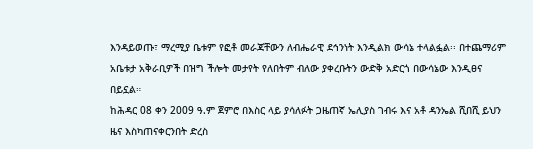እንዳይወጡ፣ ማረሚያ ቤቱም የፎቶ መራጃቸውን ለብሔራዊ ደኅንነት እንዲልክ ውሳኔ ተላልፏል፡፡ በተጨማሪም አቤቱታ አቅራቢዎች በዝግ ችሎት መታየት የለበትም ብለው ያቀረቡትን ውድቅ አድርጎ በውሳኔው እንዲፀና በይኗል።
ከሕዳር 08 ቀን 2009 ዓ.ም ጀምሮ በእስር ላይ ያሳለፉት ጋዜጠኛ ኤሊያስ ገብሩ እና አቶ ዳንኤል ሺበሺ ይህን ዜና እስካጠናቀርንበት ድረስ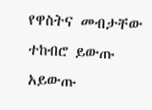የዋስትና መብታቸው ተከብሮ ይውጡ አይውጡ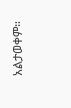አልታወቀም።